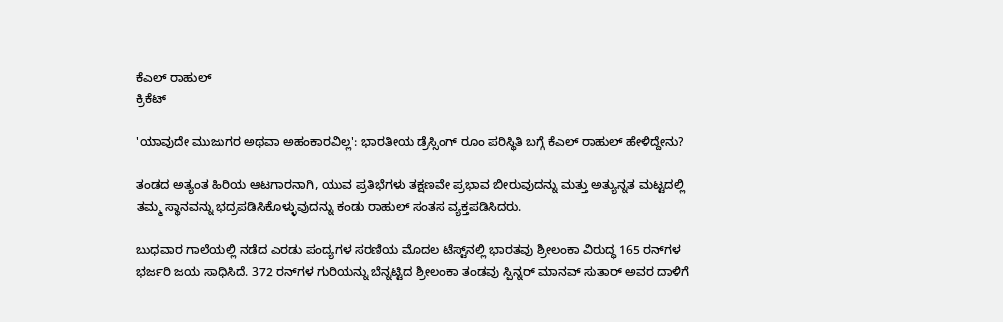ಕೆಎಲ್ ರಾಹುಲ್
ಕ್ರಿಕೆಟ್

'ಯಾವುದೇ ಮುಜುಗರ ಅಥವಾ ಅಹಂಕಾರವಿಲ್ಲ': ಭಾರತೀಯ ಡ್ರೆಸ್ಸಿಂಗ್ ರೂಂ ಪರಿಸ್ಥಿತಿ ಬಗ್ಗೆ ಕೆಎಲ್ ರಾಹುಲ್ ಹೇಳಿದ್ದೇನು?

ತಂಡದ ಅತ್ಯಂತ ಹಿರಿಯ ಆಟಗಾರನಾಗಿ, ಯುವ ಪ್ರತಿಭೆಗಳು ತಕ್ಷಣವೇ ಪ್ರಭಾವ ಬೀರುವುದನ್ನು ಮತ್ತು ಅತ್ಯುನ್ನತ ಮಟ್ಟದಲ್ಲಿ ತಮ್ಮ ಸ್ಥಾನವನ್ನು ಭದ್ರಪಡಿಸಿಕೊಳ್ಳುವುದನ್ನು ಕಂಡು ರಾಹುಲ್ ಸಂತಸ ವ್ಯಕ್ತಪಡಿಸಿದರು.

ಬುಧವಾರ ಗಾಲೆಯಲ್ಲಿ ನಡೆದ ಎರಡು ಪಂದ್ಯಗಳ ಸರಣಿಯ ಮೊದಲ ಟೆಸ್ಟ್‌ನಲ್ಲಿ ಭಾರತವು ಶ್ರೀಲಂಕಾ ವಿರುದ್ಧ 165 ರನ್‌ಗಳ ಭರ್ಜರಿ ಜಯ ಸಾಧಿಸಿದೆ. 372 ರನ್‌ಗಳ ಗುರಿಯನ್ನು ಬೆನ್ನಟ್ಟಿದ ಶ್ರೀಲಂಕಾ ತಂಡವು ಸ್ಪಿನ್ನರ್ ಮಾನವ್ ಸುತಾರ್ ಅವರ ದಾಳಿಗೆ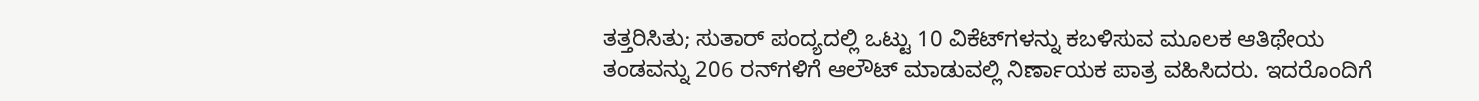ತತ್ತರಿಸಿತು; ಸುತಾರ್ ಪಂದ್ಯದಲ್ಲಿ ಒಟ್ಟು 10 ವಿಕೆಟ್‌ಗಳನ್ನು ಕಬಳಿಸುವ ಮೂಲಕ ಆತಿಥೇಯ ತಂಡವನ್ನು 206 ರನ್‌ಗಳಿಗೆ ಆಲೌಟ್ ಮಾಡುವಲ್ಲಿ ನಿರ್ಣಾಯಕ ಪಾತ್ರ ವಹಿಸಿದರು. ಇದರೊಂದಿಗೆ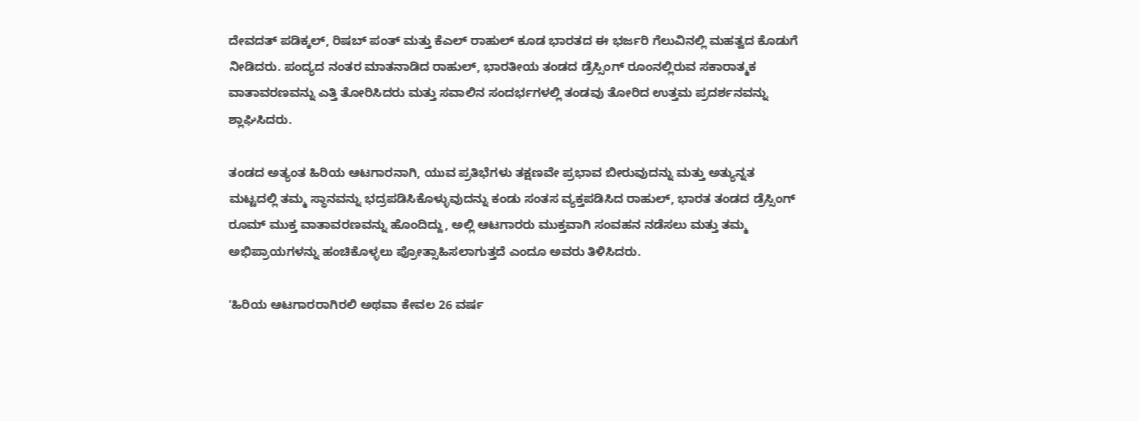ದೇವದತ್ ಪಡಿಕ್ಕಲ್, ರಿಷಬ್ ಪಂತ್ ಮತ್ತು ಕೆಎಲ್ ರಾಹುಲ್ ಕೂಡ ಭಾರತದ ಈ ಭರ್ಜರಿ ಗೆಲುವಿನಲ್ಲಿ ಮಹತ್ವದ ಕೊಡುಗೆ ನೀಡಿದರು. ಪಂದ್ಯದ ನಂತರ ಮಾತನಾಡಿದ ರಾಹುಲ್, ಭಾರತೀಯ ತಂಡದ ಡ್ರೆಸ್ಸಿಂಗ್ ರೂಂನಲ್ಲಿರುವ ಸಕಾರಾತ್ಮಕ ವಾತಾವರಣವನ್ನು ಎತ್ತಿ ತೋರಿಸಿದರು ಮತ್ತು ಸವಾಲಿನ ಸಂದರ್ಭಗಳಲ್ಲಿ ತಂಡವು ತೋರಿದ ಉತ್ತಮ ಪ್ರದರ್ಶನವನ್ನು ಶ್ಲಾಘಿಸಿದರು.

ತಂಡದ ಅತ್ಯಂತ ಹಿರಿಯ ಆಟಗಾರನಾಗಿ, ಯುವ ಪ್ರತಿಭೆಗಳು ತಕ್ಷಣವೇ ಪ್ರಭಾವ ಬೀರುವುದನ್ನು ಮತ್ತು ಅತ್ಯುನ್ನತ ಮಟ್ಟದಲ್ಲಿ ತಮ್ಮ ಸ್ಥಾನವನ್ನು ಭದ್ರಪಡಿಸಿಕೊಳ್ಳುವುದನ್ನು ಕಂಡು ಸಂತಸ ವ್ಯಕ್ತಪಡಿಸಿದ ರಾಹುಲ್, ಭಾರತ ತಂಡದ ಡ್ರೆಸ್ಸಿಂಗ್ ರೂಮ್ ಮುಕ್ತ ವಾತಾವರಣವನ್ನು ಹೊಂದಿದ್ದು, ಅಲ್ಲಿ ಆಟಗಾರರು ಮುಕ್ತವಾಗಿ ಸಂವಹನ ನಡೆಸಲು ಮತ್ತು ತಮ್ಮ ಅಭಿಪ್ರಾಯಗಳನ್ನು ಹಂಚಿಕೊಳ್ಳಲು ಪ್ರೋತ್ಸಾಹಿಸಲಾಗುತ್ತದೆ ಎಂದೂ ಅವರು ತಿಳಿಸಿದರು.

'ಹಿರಿಯ ಆಟಗಾರರಾಗಿರಲಿ ಅಥವಾ ಕೇವಲ 26 ವರ್ಷ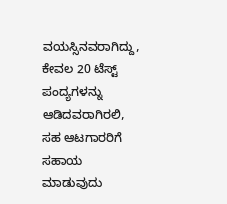ವಯಸ್ಸಿನವರಾಗಿದ್ದು, ಕೇವಲ 20 ಟೆಸ್ಟ್ ಪಂದ್ಯಗಳನ್ನು ಆಡಿದವರಾಗಿರಲಿ, ಸಹ ಆಟಗಾರರಿಗೆ ಸಹಾಯ ಮಾಡುವುದು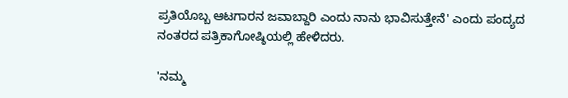ಪ್ರತಿಯೊಬ್ಬ ಆಟಗಾರನ ಜವಾಬ್ದಾರಿ ಎಂದು ನಾನು ಭಾವಿಸುತ್ತೇನೆ' ಎಂದು ಪಂದ್ಯದ ನಂತರದ ಪತ್ರಿಕಾಗೋಷ್ಠಿಯಲ್ಲಿ ಹೇಳಿದರು.

'ನಮ್ಮ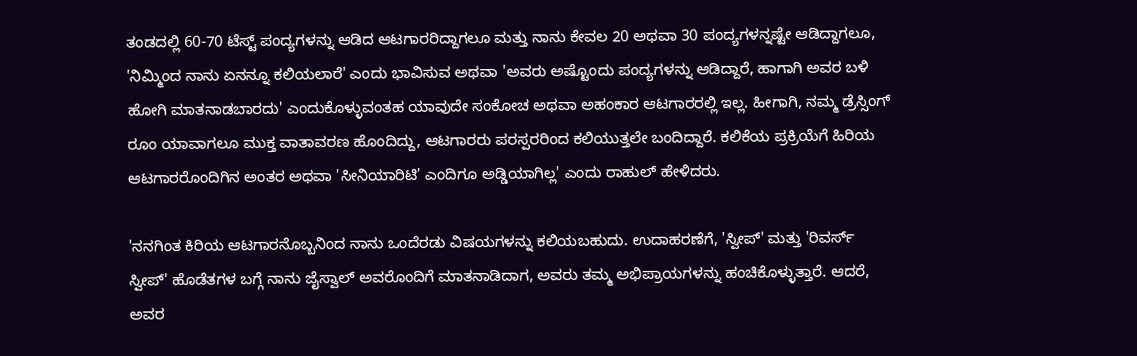ತಂಡದಲ್ಲಿ 60-70 ಟೆಸ್ಟ್ ಪಂದ್ಯಗಳನ್ನು ಆಡಿದ ಆಟಗಾರರಿದ್ದಾಗಲೂ ಮತ್ತು ನಾನು ಕೇವಲ 20 ಅಥವಾ 30 ಪಂದ್ಯಗಳನ್ನಷ್ಟೇ ಆಡಿದ್ದಾಗಲೂ, 'ನಿಮ್ಮಿಂದ ನಾನು ಏನನ್ನೂ ಕಲಿಯಲಾರೆ' ಎಂದು ಭಾವಿಸುವ ಅಥವಾ 'ಅವರು ಅಷ್ಟೊಂದು ಪಂದ್ಯಗಳನ್ನು ಆಡಿದ್ದಾರೆ, ಹಾಗಾಗಿ ಅವರ ಬಳಿ ಹೋಗಿ ಮಾತನಾಡಬಾರದು' ಎಂದುಕೊಳ್ಳುವಂತಹ ಯಾವುದೇ ಸಂಕೋಚ ಅಥವಾ ಅಹಂಕಾರ ಆಟಗಾರರಲ್ಲಿ ಇಲ್ಲ. ಹೀಗಾಗಿ, ನಮ್ಮ ಡ್ರೆಸ್ಸಿಂಗ್ ರೂಂ ಯಾವಾಗಲೂ ಮುಕ್ತ ವಾತಾವರಣ ಹೊಂದಿದ್ದು, ಆಟಗಾರರು ಪರಸ್ಪರರಿಂದ ಕಲಿಯುತ್ತಲೇ ಬಂದಿದ್ದಾರೆ. ಕಲಿಕೆಯ ಪ್ರಕ್ರಿಯೆಗೆ ಹಿರಿಯ ಆಟಗಾರರೊಂದಿಗಿನ ಅಂತರ ಅಥವಾ 'ಸೀನಿಯಾರಿಟಿ' ಎಂದಿಗೂ ಅಡ್ಡಿಯಾಗಿಲ್ಲ' ಎಂದು ರಾಹುಲ್ ಹೇಳಿದರು.

'ನನಗಿಂತ ಕಿರಿಯ ಆಟಗಾರನೊಬ್ಬನಿಂದ ನಾನು ಒಂದೆರಡು ವಿಷಯಗಳನ್ನು ಕಲಿಯಬಹುದು. ಉದಾಹರಣೆಗೆ, 'ಸ್ವೀಪ್' ಮತ್ತು 'ರಿವರ್ಸ್ ಸ್ವೀಪ್' ಹೊಡೆತಗಳ ಬಗ್ಗೆ ನಾನು ಜೈಸ್ವಾಲ್ ಅವರೊಂದಿಗೆ ಮಾತನಾಡಿದಾಗ, ಅವರು ತಮ್ಮ ಅಭಿಪ್ರಾಯಗಳನ್ನು ಹಂಚಿಕೊಳ್ಳುತ್ತಾರೆ. ಆದರೆ, ಅವರ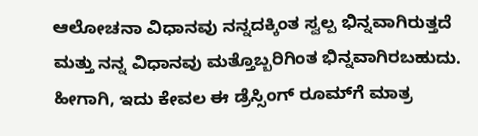ಆಲೋಚನಾ ವಿಧಾನವು ನನ್ನದಕ್ಕಿಂತ ಸ್ವಲ್ಪ ಭಿನ್ನವಾಗಿರುತ್ತದೆ ಮತ್ತು ನನ್ನ ವಿಧಾನವು ಮತ್ತೊಬ್ಬರಿಗಿಂತ ಭಿನ್ನವಾಗಿರಬಹುದು. ಹೀಗಾಗಿ, ಇದು ಕೇವಲ ಈ ಡ್ರೆಸ್ಸಿಂಗ್ ರೂಮ್‌ಗೆ ಮಾತ್ರ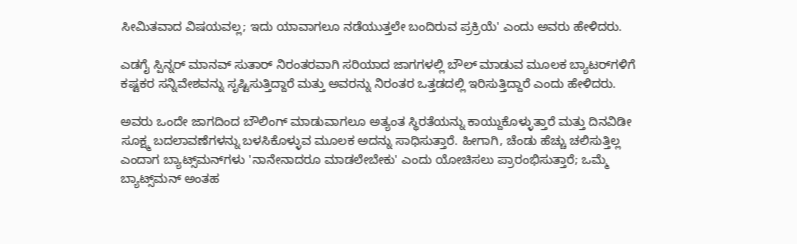ಸೀಮಿತವಾದ ವಿಷಯವಲ್ಲ; ಇದು ಯಾವಾಗಲೂ ನಡೆಯುತ್ತಲೇ ಬಂದಿರುವ ಪ್ರಕ್ರಿಯೆ' ಎಂದು ಅವರು ಹೇಳಿದರು.

ಎಡಗೈ ಸ್ಪಿನ್ನರ್ ಮಾನವ್ ಸುತಾರ್ ನಿರಂತರವಾಗಿ ಸರಿಯಾದ ಜಾಗಗಳಲ್ಲಿ ಬೌಲ್ ಮಾಡುವ ಮೂಲಕ ಬ್ಯಾಟರ್‌ಗಳಿಗೆ ಕಷ್ಟಕರ ಸನ್ನಿವೇಶವನ್ನು ಸೃಷ್ಟಿಸುತ್ತಿದ್ದಾರೆ ಮತ್ತು ಅವರನ್ನು ನಿರಂತರ ಒತ್ತಡದಲ್ಲಿ ಇರಿಸುತ್ತಿದ್ದಾರೆ ಎಂದು ಹೇಳಿದರು.

ಅವರು ಒಂದೇ ಜಾಗದಿಂದ ಬೌಲಿಂಗ್ ಮಾಡುವಾಗಲೂ ಅತ್ಯಂತ ಸ್ಥಿರತೆಯನ್ನು ಕಾಯ್ದುಕೊಳ್ಳುತ್ತಾರೆ ಮತ್ತು ದಿನವಿಡೀ ಸೂಕ್ಷ್ಮ ಬದಲಾವಣೆಗಳನ್ನು ಬಳಸಿಕೊಳ್ಳುವ ಮೂಲಕ ಅದನ್ನು ಸಾಧಿಸುತ್ತಾರೆ. ಹೀಗಾಗಿ, ಚೆಂಡು ಹೆಚ್ಚು ಚಲಿಸುತ್ತಿಲ್ಲ ಎಂದಾಗ ಬ್ಯಾಟ್ಸ್‌ಮನ್‌ಗಳು 'ನಾನೇನಾದರೂ ಮಾಡಲೇಬೇಕು' ಎಂದು ಯೋಚಿಸಲು ಪ್ರಾರಂಭಿಸುತ್ತಾರೆ; ಒಮ್ಮೆ ಬ್ಯಾಟ್ಸ್‌ಮನ್ ಅಂತಹ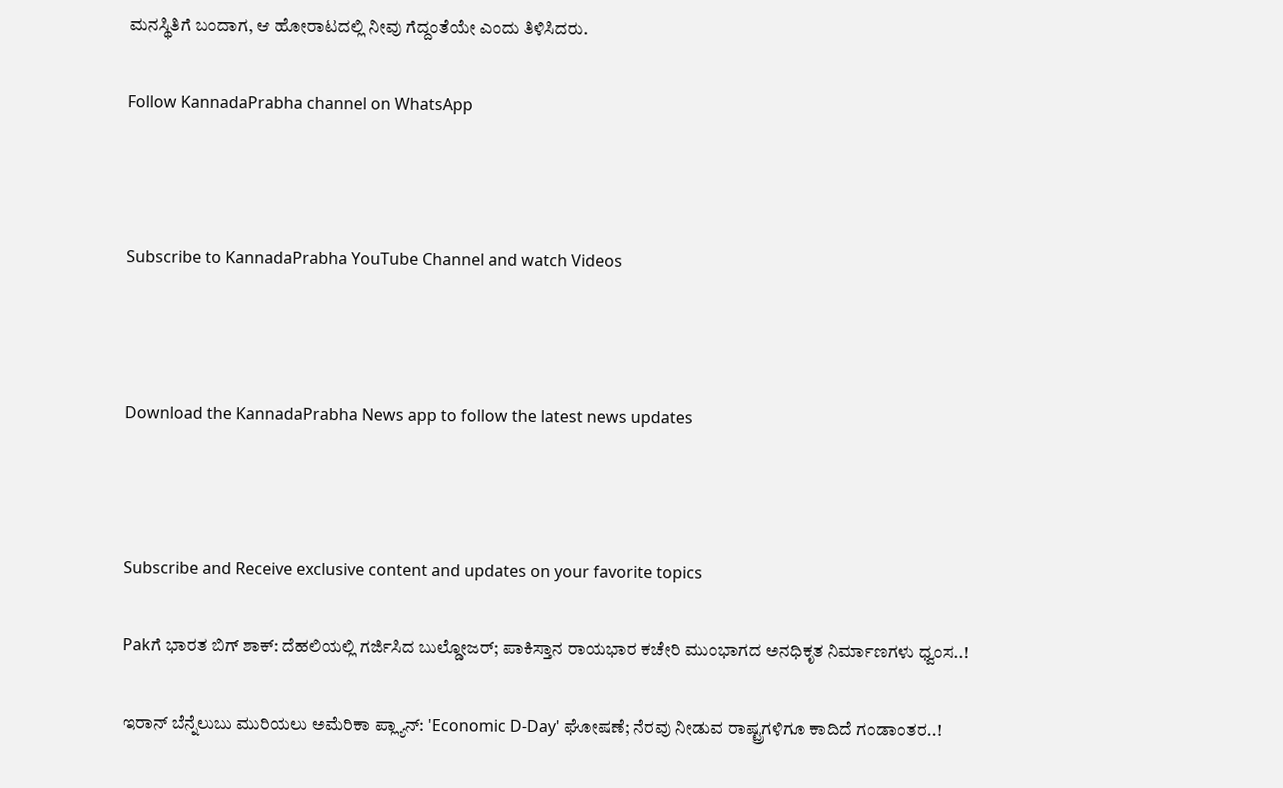ಮನಸ್ಥಿತಿಗೆ ಬಂದಾಗ, ಆ ಹೋರಾಟದಲ್ಲಿ ನೀವು ಗೆದ್ದಂತೆಯೇ ಎಂದು ತಿಳಿಸಿದರು.

Follow KannadaPrabha channel on WhatsApp



Subscribe to KannadaPrabha YouTube Channel and watch Videos



Download the KannadaPrabha News app to follow the latest news updates



Subscribe and Receive exclusive content and updates on your favorite topics

Pakಗೆ ಭಾರತ ಬಿಗ್ ಶಾಕ್: ದೆಹಲಿಯಲ್ಲಿ ಗರ್ಜಿಸಿದ ಬುಲ್ಡೋಜರ್; ಪಾಕಿಸ್ತಾನ ರಾಯಭಾರ ಕಚೇರಿ ಮುಂಭಾಗದ ಅನಧಿಕೃತ ನಿರ್ಮಾಣಗಳು ಧ್ವಂಸ..!

ಇರಾನ್ ಬೆನ್ನೆಲುಬು ಮುರಿಯಲು ಅಮೆರಿಕಾ ಪ್ಲ್ಯಾನ್: 'Economic D-Day' ಘೋಷಣೆ; ನೆರವು ನೀಡುವ ರಾಷ್ಟ್ರಗಳಿಗೂ ಕಾದಿದೆ ಗಂಡಾಂತರ..!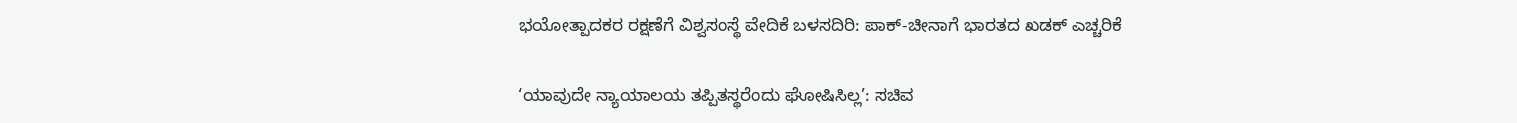ಭಯೋತ್ಪಾದಕರ ರಕ್ಷಣೆಗೆ ವಿಶ್ವಸಂಸ್ಥೆ ವೇದಿಕೆ ಬಳಸದಿರಿ: ಪಾಕ್-ಚೀನಾಗೆ ಭಾರತದ ಖಡಕ್‌ ಎಚ್ಚರಿಕೆ

‘ಯಾವುದೇ ನ್ಯಾಯಾಲಯ ತಪ್ಪಿತಸ್ಥರೆಂದು ಘೋಷಿಸಿಲ್ಲ’: ಸಚಿವ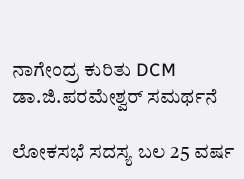ನಾಗೇಂದ್ರ ಕುರಿತು DCM ಡಾ.ಜಿ.ಪರಮೇಶ್ವರ್ ಸಮರ್ಥನೆ

ಲೋಕಸಭೆ ಸದಸ್ಯ ಬಲ 25 ವರ್ಷ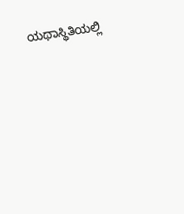ಯಥಾಸ್ಥಿತಿಯಲ್ಲಿ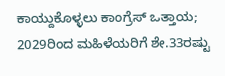ಕಾಯ್ದುಕೊಳ್ಳಲು ಕಾಂಗ್ರೆಸ್ ಒತ್ತಾಯ; 2029ರಿಂದ ಮಹಿಳೆಯರಿಗೆ ಶೇ.33ರಷ್ಟು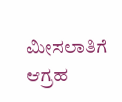ಮೀಸಲಾತಿಗೆ ಆಗ್ರಹ